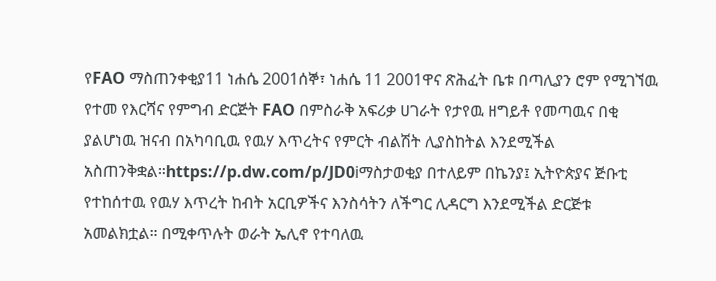የFAO ማስጠንቀቂያ11 ነሐሴ 2001ሰኞ፣ ነሐሴ 11 2001ዋና ጽሕፈት ቤቱ በጣሊያን ሮም የሚገኘዉ የተመ የእርሻና የምግብ ድርጅት FAO በምስራቅ አፍሪቃ ሀገራት የታየዉ ዘግይቶ የመጣዉና በቂ ያልሆነዉ ዝናብ በአካባቢዉ የዉሃ እጥረትና የምርት ብልሽት ሊያስከትል እንደሚችል አስጠንቅቋል።https://p.dw.com/p/JD0iማስታወቂያ በተለይም በኬንያ፤ ኢትዮጵያና ጅቡቲ የተከሰተዉ የዉሃ እጥረት ከብት አርቢዎችና እንስሳትን ለችግር ሊዳርግ እንደሚችል ድርጅቱ አመልክቷል። በሚቀጥሉት ወራት ኤሊኖ የተባለዉ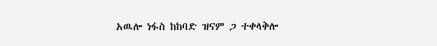አዉሎ ነፋስ ከከባድ ዝናም ጋ ተቀላቅሎ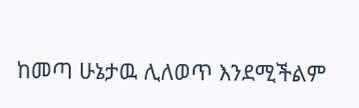ከመጣ ሁኔታዉ ሊለወጥ እንደሚችልም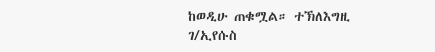ከወዲሁ ጠቁሟል። ተኽለእግዚ ገ/ኢየሱስ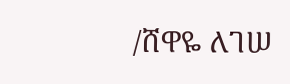/ሸዋዬ ለገሠ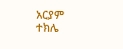አርያም ተክሌ